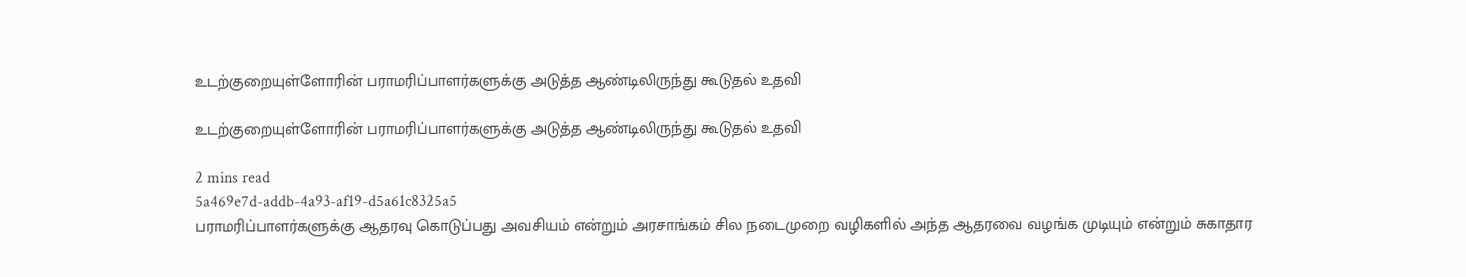உடற்குறையுள்ளோரின் பராமரிப்பாளர்களுக்கு அடுத்த ஆண்டிலிருந்து கூடுதல் உதவி

உடற்குறையுள்ளோரின் பராமரிப்பாளர்களுக்கு அடுத்த ஆண்டிலிருந்து கூடுதல் உதவி

2 mins read
5a469e7d-addb-4a93-af19-d5a61c8325a5
பராமரிப்பாளர்களுக்கு ஆதரவு கொடுப்பது அவசியம் என்றும் அரசாங்கம் சில நடைமுறை வழிகளில் அந்த ஆதரவை வழங்க முடியும் என்றும் சுகாதார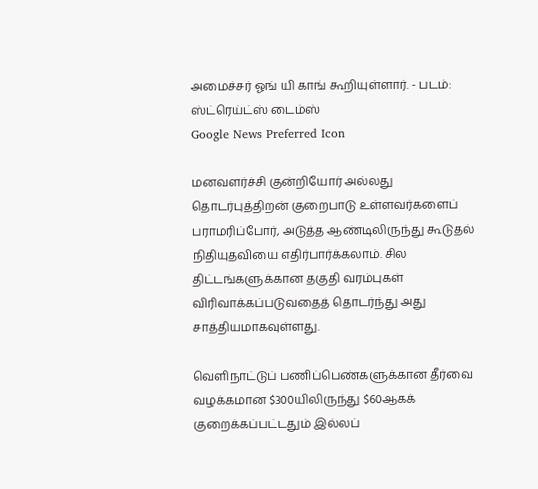அமைச்சர் ஓங் யி காங் கூறியுள்ளார். - படம்: ஸ்ட்ரெய்ட்ஸ் டைம்ஸ்
Google News Preferred Icon

மனவளர்ச்சி குன்றியோர் அல்லது தொடர்புத்திறன் குறைபாடு உள்ளவர்களைப் பராமரிப்போர், அடுத்த ஆண்டிலிருந்து கூடுதல் நிதியுதவியை எதிர்பார்க்கலாம். சில திட்டங்களுக்கான தகுதி வரம்புகள் விரிவாக்கப்படுவதைத் தொடர்ந்து அது சாத்தியமாகவுள்ளது.

வெளிநாட்டுப் பணிப்பெண்களுக்கான தீர்வை வழக்கமான $300யிலிருந்து $60ஆகக் குறைக்கப்பட்டதும் இல்லப்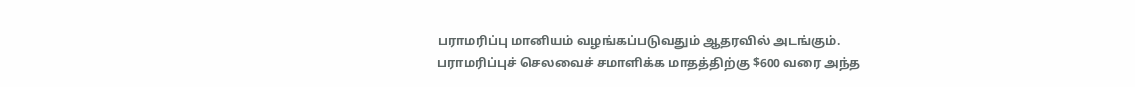பராமரிப்பு மானியம் வழங்கப்படுவதும் ஆதரவில் அடங்கும். பராமரிப்புச் செலவைச் சமாளிக்க மாதத்திற்கு $600 வரை அந்த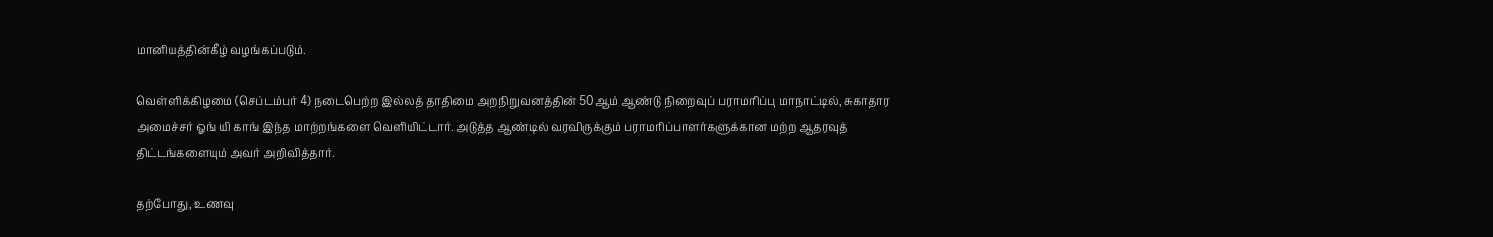மானியத்தின்கீழ் வழங்கப்படும்.

வெள்ளிக்கிழமை (செப்டம்பர் 4) நடைபெற்ற இல்லத் தாதிமை அறநிறுவனத்தின் 50ஆம் ஆண்டு நிறைவுப் பராமரிப்பு மாநாட்டில், சுகாதார அமைச்சர் ஓங் யி காங் இந்த மாற்றங்களை வெளியிட்டார். அடுத்த ஆண்டில் வரவிருக்கும் பராமரிப்பாளர்களுக்கான மற்ற ஆதரவுத் திட்டங்களையும் அவர் அறிவித்தார்.

தற்போது, உணவு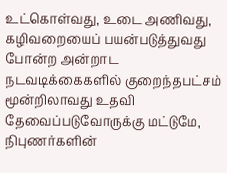உட்கொள்வது, உடை அணிவது, கழிவறையைப் பயன்படுத்துவது போன்ற அன்றாட நடவடிக்கைகளில் குறைந்தபட்சம் மூன்றிலாவது உதவி தேவைப்படுவோருக்கு மட்டுமே, நிபுணர்களின்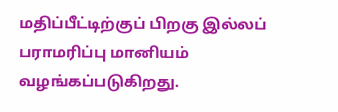மதிப்பீட்டிற்குப் பிறகு இல்லப் பராமரிப்பு மானியம் வழங்கப்படுகிறது.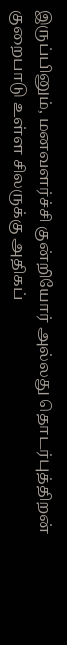இருப்பினும், மனவளர்ச்சி குன்றியோர் அல்லது தொடர்புத்திறன் குறைபாடு உள்ள சிலருக்கு அதிகப்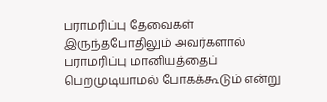பராமரிப்பு தேவைகள் இருந்தபோதிலும் அவர்களால் பராமரிப்பு மானியத்தைப் பெறமுடியாமல் போகக்கூடும் என்று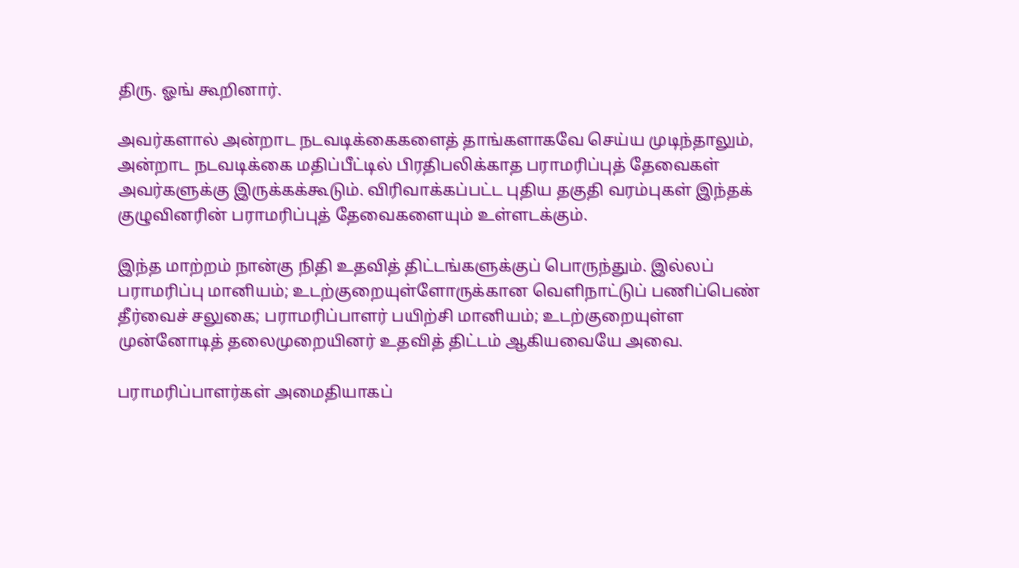திரு. ஓங் கூறினார்.

அவர்களால் அன்றாட நடவடிக்கைகளைத் தாங்களாகவே செய்ய முடிந்தாலும், அன்றாட நடவடிக்கை மதிப்பீட்டில் பிரதிபலிக்காத பராமரிப்புத் தேவைகள் அவர்களுக்கு இருக்கக்கூடும். விரிவாக்கப்பட்ட புதிய தகுதி வரம்புகள் இந்தக் குழுவினரின் பராமரிப்புத் தேவைகளையும் உள்ளடக்கும்.

இந்த மாற்றம் நான்கு நிதி உதவித் திட்டங்களுக்குப் பொருந்தும். இல்லப் பராமரிப்பு மானியம்; உடற்குறையுள்ளோருக்கான வெளிநாட்டுப் பணிப்பெண் தீர்வைச் சலுகை; பராமரிப்பாளர் பயிற்சி மானியம்; உடற்குறையுள்ள முன்னோடித் தலைமுறையினர் உதவித் திட்டம் ஆகியவையே அவை.

பராமரிப்பாளர்கள் அமைதியாகப்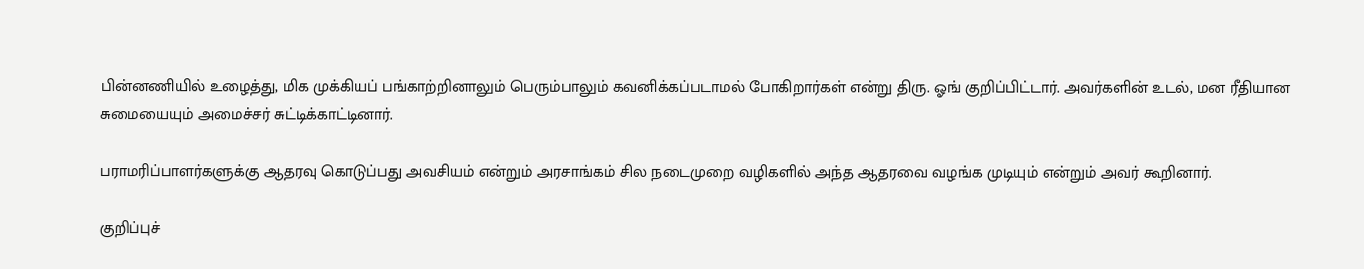பின்னணியில் உழைத்து, மிக முக்கியப் பங்காற்றினாலும் பெரும்பாலும் கவனிக்கப்படாமல் போகிறார்கள் என்று திரு. ஓங் குறிப்பிட்டார். அவர்களின் உடல், மன ரீதியான சுமையையும் அமைச்சர் சுட்டிக்காட்டினார்.

பராமரிப்பாளர்களுக்கு ஆதரவு கொடுப்பது அவசியம் என்றும் அரசாங்கம் சில நடைமுறை வழிகளில் அந்த ஆதரவை வழங்க முடியும் என்றும் அவர் கூறினார்.

குறிப்புச்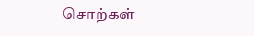சொற்கள்